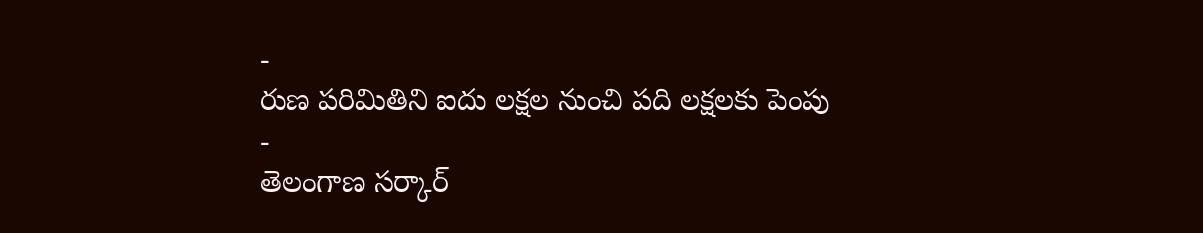-
రుణ పరిమితిని ఐదు లక్షల నుంచి పది లక్షలకు పెంపు
-
తెలంగాణ సర్కార్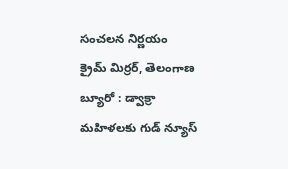సంచలన నిర్ణయం
క్రైమ్ మిర్రర్, తెలంగాణ బ్యూరో : డ్వాక్రా మహిళలకు గుడ్ న్యూస్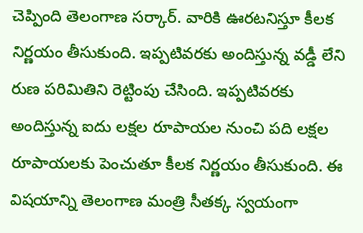చెప్పింది తెలంగాణ సర్కార్. వారికి ఊరటనిస్తూ కీలక నిర్ణయం తీసుకుంది. ఇప్పటివరకు అందిస్తున్న వడ్డీ లేని రుణ పరిమితిని రెట్టింపు చేసింది. ఇప్పటివరకు అందిస్తున్న ఐదు లక్షల రూపాయల నుంచి పది లక్షల రూపాయలకు పెంచుతూ కీలక నిర్ణయం తీసుకుంది. ఈ విషయాన్ని తెలంగాణ మంత్రి సీతక్క స్వయంగా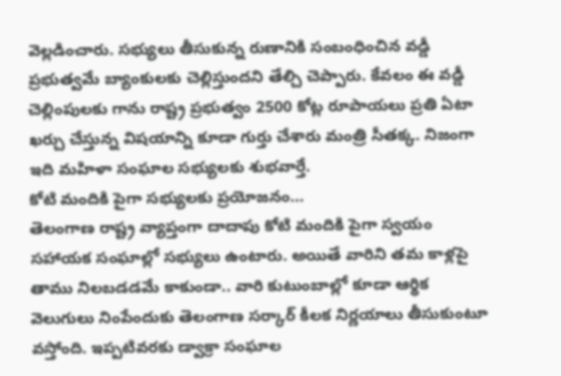వెల్లడించారు. సభ్యులు తీసుకున్న రుణానికి సంబంధించిన వడ్డీ ప్రభుత్వమే బ్యాంకులకు చెల్లిస్తుందని తేల్చి చెప్పారు. కేవలం ఈ వడ్డీ చెల్లింపులకు గాను రాష్ట్ర ప్రభుత్వం 2500 కోట్ల రూపాయలు ప్రతి ఏటా ఖర్చు చేస్తున్న విషయాన్ని కూడా గుర్తు చేశారు మంత్రి సీతక్క. నిజంగా ఇది మహిళా సంఘాల సభ్యులకు శుభవార్తే.
కోటి మందికి పైగా సభ్యులకు ప్రయోజనం…
తెలంగాణ రాష్ట్ర వ్యాప్తంగా దాదాపు కోటి మందికి పైగా స్వయం సహాయక సంఘాల్లో సభ్యులు ఉంటారు. అయితే వారిని తమ కాళ్లపై తాము నిలబడడమే కాకుండా.. వారి కుటుంబాల్లో కూడా ఆర్థిక వెలుగులు నింపేందుకు తెలంగాణ సర్కార్ కీలక నిర్ణయాలు తీసుకుంటూ వస్తోంది. ఇప్పటివరకు డ్వాక్రా సంఘాల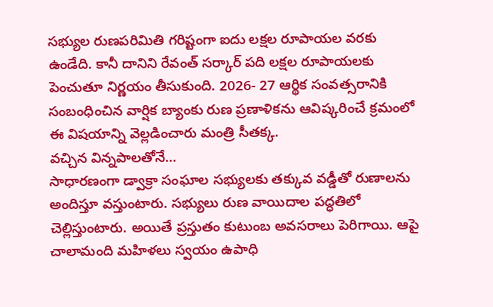సభ్యుల రుణపరిమితి గరిష్టంగా ఐదు లక్షల రూపాయల వరకు ఉండేది. కానీ దానిని రేవంత్ సర్కార్ పది లక్షల రూపాయలకు పెంచుతూ నిర్ణయం తీసుకుంది. 2026- 27 ఆర్థిక సంవత్సరానికి సంబంధించిన వార్షిక బ్యాంకు రుణ ప్రణాళికను ఆవిష్కరించే క్రమంలో ఈ విషయాన్ని వెల్లడించారు మంత్రి సీతక్క.
వచ్చిన విన్నపాలతోనే…
సాధారణంగా డ్వాక్రా సంఘాల సభ్యులకు తక్కువ వడ్డీతో రుణాలను అందిస్తూ వస్తుంటారు. సభ్యులు రుణ వాయిదాల పద్ధతిలో చెల్లిస్తుంటారు. అయితే ప్రస్తుతం కుటుంబ అవసరాలు పెరిగాయి. ఆపై చాలామంది మహిళలు స్వయం ఉపాధి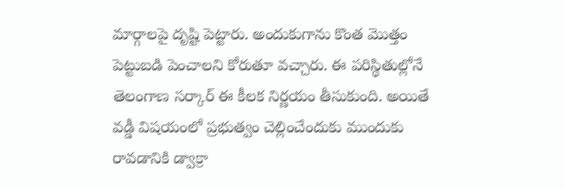మార్గాలపై దృష్టి పెట్టారు. అందుకుగాను కొంత మొత్తం పెట్టుబడి పెంచాలని కోరుతూ వచ్చారు. ఈ పరిస్థితుల్లోనే తెలంగాణ సర్కార్ ఈ కీలక నిర్ణయం తీసుకుంది. అయితే వడ్డీ విషయంలో ప్రభుత్వం చెల్లించేందుకు ముందుకు రావడానికి డ్వాక్రా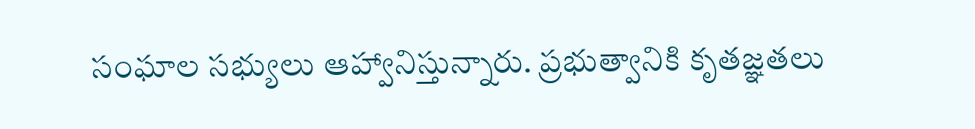సంఘాల సభ్యులు ఆహ్వానిస్తున్నారు. ప్రభుత్వానికి కృతజ్ఞతలు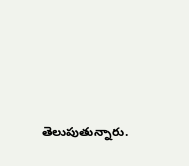తెలుపుతున్నారు.